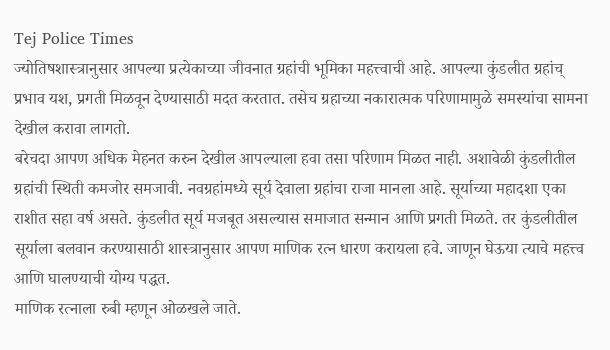Tej Police Times
ज्योतिषशास्त्रानुसार आपल्या प्रत्येकाच्या जीवनात ग्रहांची भूमिका महत्त्वाची आहे. आपल्या कुंडलीत ग्रहांच् प्रभाव यश, प्रगती मिळवून देण्यासाठी मदत करतात. तसेच ग्रहाच्या नकारात्मक परिणामामुळे समस्यांचा सामना देखील करावा लागतो.
बरेचदा आपण अधिक मेहनत करुन देखील आपल्याला हवा तसा परिणाम मिळत नाही. अशावेळी कुंडलीतील ग्रहांची स्थिती कमजोर समजावी. नवग्रहांमध्ये सूर्य देवाला ग्रहांचा राजा मानला आहे. सूर्याच्या महादशा एका राशीत सहा वर्ष असते. कुंडलीत सूर्य मजबूत असल्यास समाजात सन्मान आणि प्रगती मिळते. तर कुंडलीतील सूर्याला बलवान करण्यासाठी शास्त्रानुसार आपण माणिक रत्न धारण करायला हवे. जाणून घेऊया त्याचे महत्त्व आणि घालण्याची योग्य पद्धत.
माणिक रत्नाला रुबी म्हणून ओळखले जाते.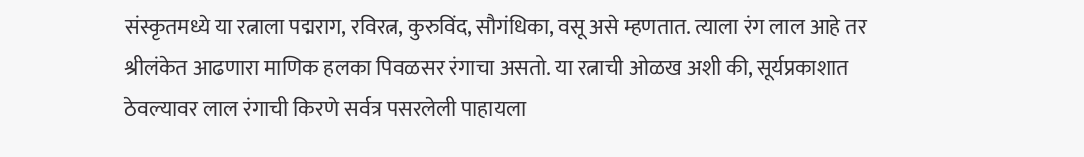संस्कृतमध्ये या रत्नाला पद्मराग, रविरत्न, कुरुविंद, सौगंधिका, वसू असे म्हणतात. त्याला रंग लाल आहे तर श्रीलंकेत आढणारा माणिक हलका पिवळसर रंगाचा असतो. या रत्नाची ओळख अशी की, सूर्यप्रकाशात ठेवल्यावर लाल रंगाची किरणे सर्वत्र पसरलेली पाहायला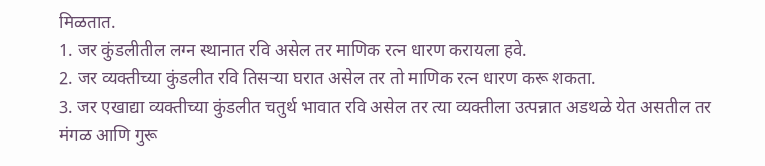मिळतात.
1. जर कुंडलीतील लग्न स्थानात रवि असेल तर माणिक रत्न धारण करायला हवे.
2. जर व्यक्तीच्या कुंडलीत रवि तिसऱ्या घरात असेल तर तो माणिक रत्न धारण करू शकता.
3. जर एखाद्या व्यक्तीच्या कुंडलीत चतुर्थ भावात रवि असेल तर त्या व्यक्तीला उत्पन्नात अडथळे येत असतील तर मंगळ आणि गुरू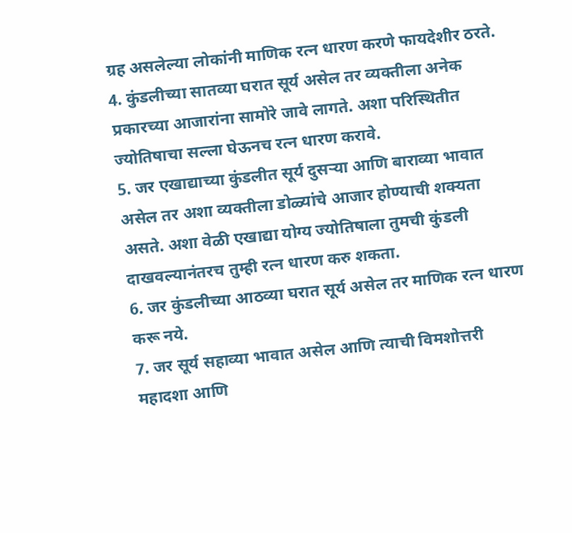ग्रह असलेल्या लोकांनी माणिक रत्न धारण करणे फायदेशीर ठरते.
4. कुंडलीच्या सातव्या घरात सूर्य असेल तर व्यक्तीला अनेक प्रकारच्या आजारांना सामोरे जावे लागते. अशा परिस्थितीत ज्योतिषाचा सल्ला घेऊनच रत्न धारण करावे.
5. जर एखाद्याच्या कुंडलीत सूर्य दुसऱ्या आणि बाराव्या भावात असेल तर अशा व्यक्तीला डोळ्यांचे आजार होण्याची शक्यता असते. अशा वेळी एखाद्या योग्य ज्योतिषाला तुमची कुंडली दाखवल्यानंतरच तुम्ही रत्न धारण करु शकता.
6. जर कुंडलीच्या आठव्या घरात सूर्य असेल तर माणिक रत्न धारण करू नये.
7. जर सूर्य सहाव्या भावात असेल आणि त्याची विमशोत्तरी महादशा आणि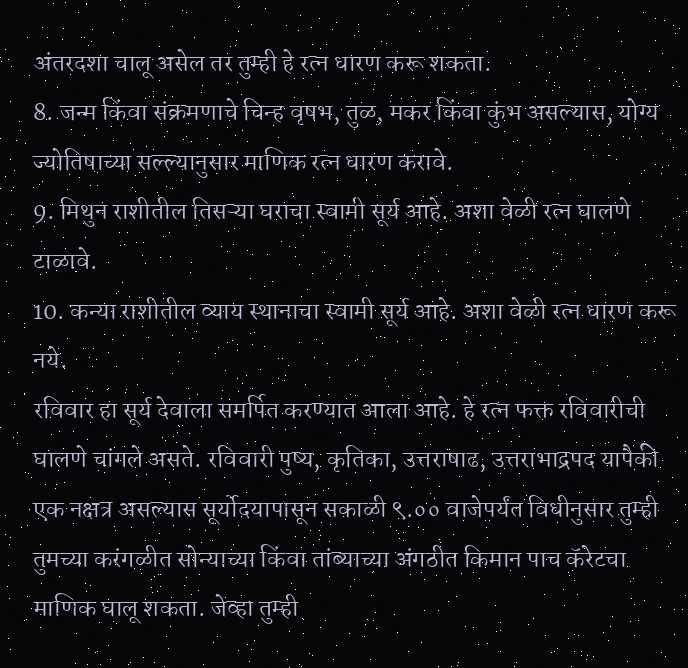अंतरदशा चालू असेल तर तुम्ही हे रत्न धारण करू शकता.
8. जन्म किंवा संक्रमणाचे चिन्ह वृषभ, तुळ, मकर किंवा कुंभ असल्यास, योग्य ज्योतिषाच्या सल्ल्यानुसार माणिक रत्न धारण करावे.
9. मिथुन राशीतील तिसऱ्या घराचा स्वामी सूर्य आहे. अशा वेळी रत्न घालणे टाळावे.
10. कन्या राशीतील व्याय स्थानाचा स्वामी सूर्य आहे. अशा वेळी रत्न धारण करू नये.
रविवार हा सूर्य देवाला समर्पित करण्यात आला आहे. हे रत्न फक्त रविवारीची घालणे चांगले असते. रविवारी पुष्य, कृतिका, उत्तराषाढ, उत्तराभाद्रपद यापैकी एक नक्षत्र असल्यास सूर्योदयापासून सकाळी ९.०० वाजेपर्यंत विधीनुसार तुम्ही तुमच्या करंगळीत सोन्याच्या किंवा तांब्याच्या अंगठीत किमान पाच कॅरेटचा माणिक घालू शकता. जेव्हा तुम्ही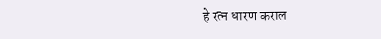हे रत्न धारण कराल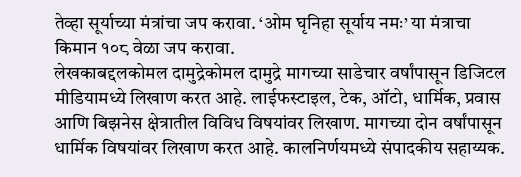तेव्हा सूर्याच्या मंत्रांचा जप करावा. ‘ओम घृनिहा सूर्याय नमः’ या मंत्राचा किमान १०८ वेळा जप करावा.
लेखकाबद्दलकोमल दामुद्रेकोमल दामुद्रे मागच्या साडेचार वर्षांपासून डिजिटल मीडियामध्ये लिखाण करत आहे. लाईफस्टाइल, टेक, ऑटो, धार्मिक, प्रवास आणि बिझनेस क्षेत्रातील विविध विषयांवर लिखाण. मागच्या दोन वर्षांपासून धार्मिक विषयांवर लिखाण करत आहे. कालनिर्णयमध्ये संपादकीय सहाय्यक.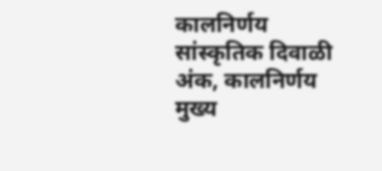कालनिर्णय सांस्कृतिक दिवाळी अंक, कालनिर्णय मुख्य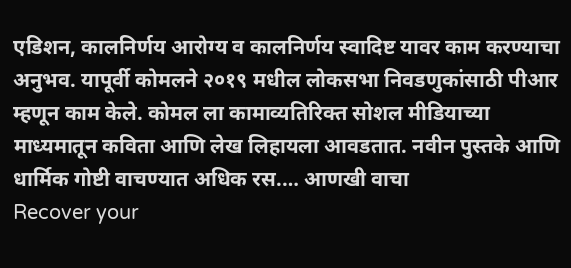एडिशन, कालनिर्णय आरोग्य व कालनिर्णय स्वादिष्ट यावर काम करण्याचा अनुभव. यापूर्वी कोमलने २०१९ मधील लोकसभा निवडणुकांसाठी पीआर म्हणून काम केले. कोमल ला कामाव्यतिरिक्त सोशल मीडियाच्या माध्यमातून कविता आणि लेख लिहायला आवडतात. नवीन पुस्तके आणि धार्मिक गोष्टी वाचण्यात अधिक रस.… आणखी वाचा
Recover your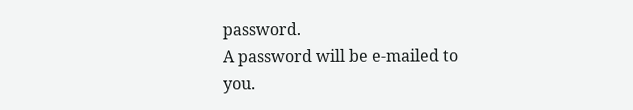password.
A password will be e-mailed to you.